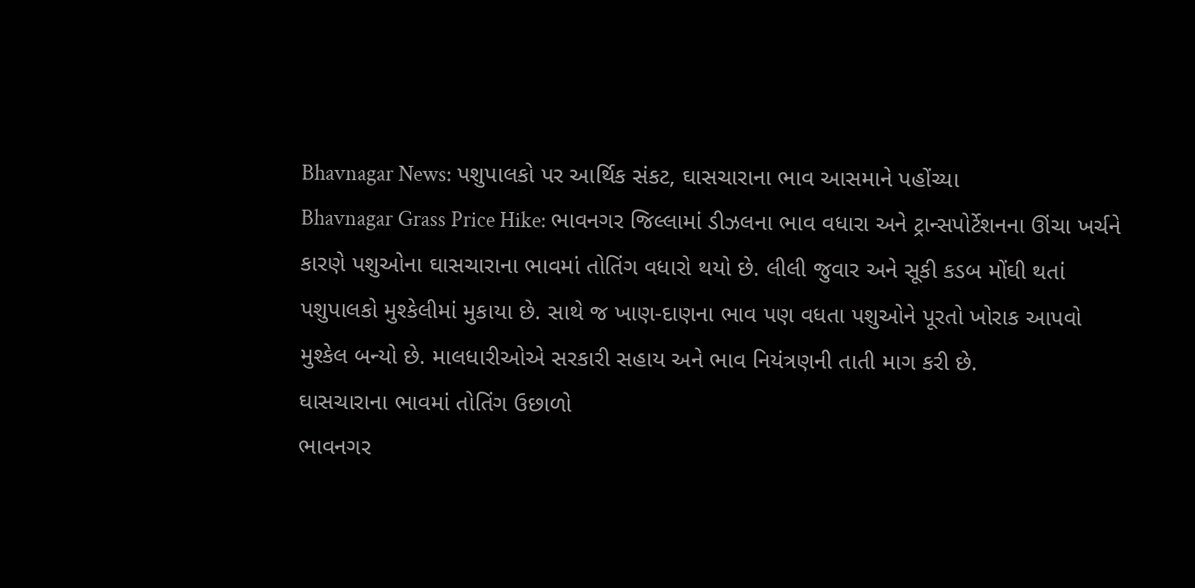Bhavnagar News: પશુપાલકો પર આર્થિક સંકટ, ઘાસચારાના ભાવ આસમાને પહોંચ્યા
Bhavnagar Grass Price Hike: ભાવનગર જિલ્લામાં ડીઝલના ભાવ વધારા અને ટ્રાન્સપોર્ટેશનના ઊંચા ખર્ચને કારણે પશુઓના ઘાસચારાના ભાવમાં તોતિંગ વધારો થયો છે. લીલી જુવાર અને સૂકી કડબ મોંઘી થતાં પશુપાલકો મુશ્કેલીમાં મુકાયા છે. સાથે જ ખાણ-દાણના ભાવ પણ વધતા પશુઓને પૂરતો ખોરાક આપવો મુશ્કેલ બન્યો છે. માલધારીઓએ સરકારી સહાય અને ભાવ નિયંત્રણની તાતી માગ કરી છે.
ઘાસચારાના ભાવમાં તોતિંગ ઉછાળો
ભાવનગર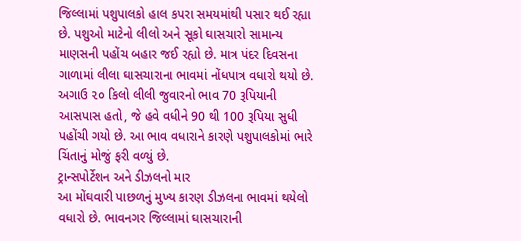જિલ્લામાં પશુપાલકો હાલ કપરા સમયમાંથી પસાર થઈ રહ્યા છે. પશુઓ માટેનો લીલો અને સૂકો ઘાસચારો સામાન્ય માણસની પહોંચ બહાર જઈ રહ્યો છે. માત્ર પંદર દિવસના ગાળામાં લીલા ઘાસચારાના ભાવમાં નોંધપાત્ર વધારો થયો છે. અગાઉ ૨૦ કિલો લીલી જુવારનો ભાવ 70 રૂપિયાની આસપાસ હતો, જે હવે વધીને 90 થી 100 રૂપિયા સુધી પહોંચી ગયો છે. આ ભાવ વધારાને કારણે પશુપાલકોમાં ભારે ચિંતાનું મોજું ફરી વળ્યું છે.
ટ્રાન્સપોર્ટેશન અને ડીઝલનો માર
આ મોંઘવારી પાછળનું મુખ્ય કારણ ડીઝલના ભાવમાં થયેલો વધારો છે. ભાવનગર જિલ્લામાં ઘાસચારાની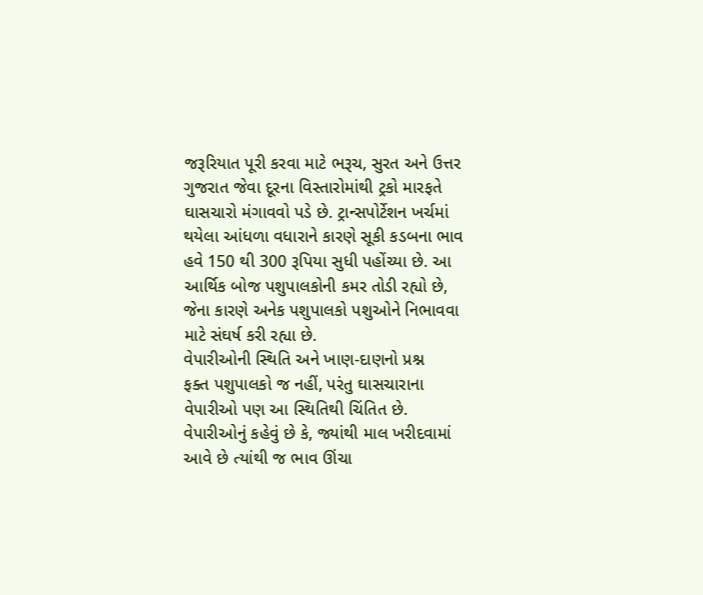જરૂરિયાત પૂરી કરવા માટે ભરૂચ, સુરત અને ઉત્તર ગુજરાત જેવા દૂરના વિસ્તારોમાંથી ટ્રકો મારફતે ઘાસચારો મંગાવવો પડે છે. ટ્રાન્સપોર્ટેશન ખર્ચમાં થયેલા આંધળા વધારાને કારણે સૂકી કડબના ભાવ હવે 150 થી 300 રૂપિયા સુધી પહોંચ્યા છે. આ આર્થિક બોજ પશુપાલકોની કમર તોડી રહ્યો છે, જેના કારણે અનેક પશુપાલકો પશુઓને નિભાવવા માટે સંઘર્ષ કરી રહ્યા છે.
વેપારીઓની સ્થિતિ અને ખાણ-દાણનો પ્રશ્ન
ફક્ત પશુપાલકો જ નહીં, પરંતુ ઘાસચારાના વેપારીઓ પણ આ સ્થિતિથી ચિંતિત છે. વેપારીઓનું કહેવું છે કે, જ્યાંથી માલ ખરીદવામાં આવે છે ત્યાંથી જ ભાવ ઊંચા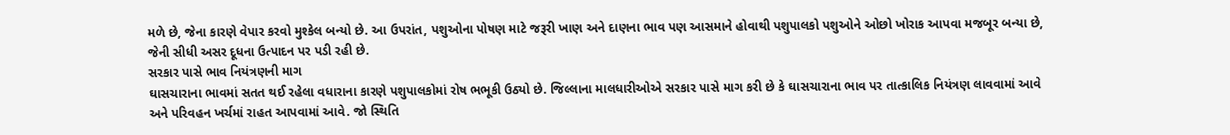મળે છે, જેના કારણે વેપાર કરવો મુશ્કેલ બન્યો છે. આ ઉપરાંત, પશુઓના પોષણ માટે જરૂરી ખાણ અને દાણના ભાવ પણ આસમાને હોવાથી પશુપાલકો પશુઓને ઓછો ખોરાક આપવા મજબૂર બન્યા છે, જેની સીધી અસર દૂધના ઉત્પાદન પર પડી રહી છે.
સરકાર પાસે ભાવ નિયંત્રણની માગ
ઘાસચારાના ભાવમાં સતત થઈ રહેલા વધારાના કારણે પશુપાલકોમાં રોષ ભભૂકી ઉઠ્યો છે. જિલ્લાના માલધારીઓએ સરકાર પાસે માગ કરી છે કે ઘાસચારાના ભાવ પર તાત્કાલિક નિયંત્રણ લાવવામાં આવે અને પરિવહન ખર્ચમાં રાહત આપવામાં આવે. જો સ્થિતિ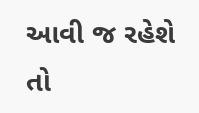આવી જ રહેશે તો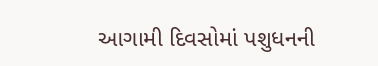આગામી દિવસોમાં પશુધનની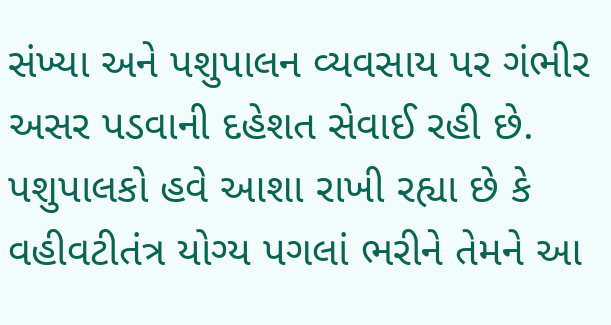સંખ્યા અને પશુપાલન વ્યવસાય પર ગંભીર અસર પડવાની દહેશત સેવાઈ રહી છે. પશુપાલકો હવે આશા રાખી રહ્યા છે કે વહીવટીતંત્ર યોગ્ય પગલાં ભરીને તેમને આ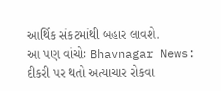આર્થિક સંકટમાંથી બહાર લાવશે.
આ પણ વાંચોઃ Bhavnagar News: દીકરી પર થતો અત્યાચાર રોકવા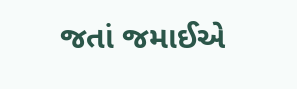જતાં જમાઈએ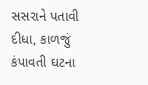સસરાને પતાવી દીધા, કાળજું કંપાવતી ઘટના